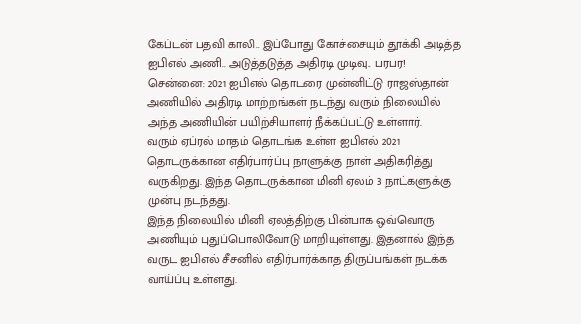கேப்டன் பதவி காலி.. இப்போது கோச்சையும் தூக்கி அடித்த ஐபிஎல் அணி.. அடுத்தடுத்த அதிரடி முடிவு.. பரபர!
சென்னை: 2021 ஐபிஎல் தொடரை முன்னிட்டு ராஜஸ்தான் அணியில் அதிரடி மாற்றங்கள் நடந்து வரும் நிலையில் அந்த அணியின் பயிற்சியாளர் நீக்கப்பட்டு உள்ளார்.
வரும் ஏப்ரல் மாதம் தொடங்க உள்ள ஐபிஎல் 2021 தொடருக்கான எதிர்பார்ப்பு நாளுக்கு நாள் அதிகரித்து வருகிறது. இந்த தொடருக்கான மினி ஏலம் 3 நாட்களுக்கு முன்பு நடந்தது.
இந்த நிலையில் மினி ஏலத்திற்கு பின்பாக ஒவ்வொரு அணியும் புதுப்பொலிவோடு மாறியுள்ளது. இதனால் இந்த வருட ஐபிஎல் சீசனில் எதிர்பார்க்காத திருப்பங்கள் நடக்க வாய்ப்பு உள்ளது.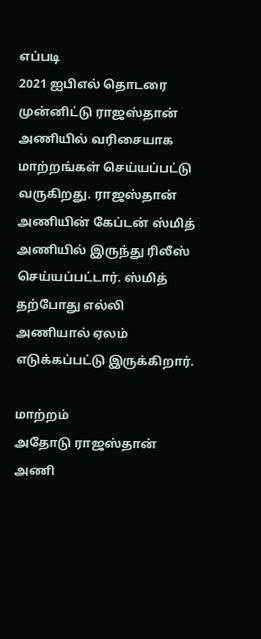எப்படி
2021 ஐபிஎல் தொடரை முன்னிட்டு ராஜஸ்தான் அணியில் வரிசையாக மாற்றங்கள் செய்யப்பட்டு வருகிறது. ராஜஸ்தான் அணியின் கேப்டன் ஸ்மித் அணியில் இருந்து ரிலீஸ் செய்யப்பட்டார். ஸ்மித் தற்போது எல்லி அணியால் ஏலம் எடுக்கப்பட்டு இருக்கிறார்.

மாற்றம்
அதோடு ராஜஸ்தான் அணி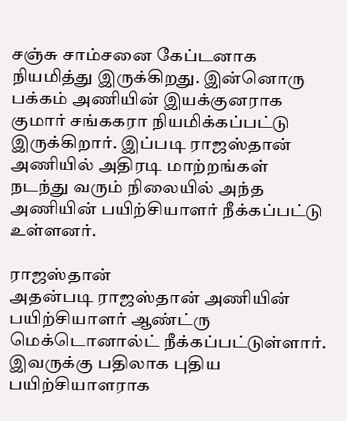சஞ்சு சாம்சனை கேப்டனாக நியமித்து இருக்கிறது. இன்னொரு பக்கம் அணியின் இயக்குனராக குமார் சங்ககரா நியமிக்கப்பட்டு இருக்கிறார். இப்படி ராஜஸ்தான் அணியில் அதிரடி மாற்றங்கள் நடந்து வரும் நிலையில் அந்த அணியின் பயிற்சியாளர் நீக்கப்பட்டு உள்ளனர்.

ராஜஸ்தான்
அதன்படி ராஜஸ்தான் அணியின் பயிற்சியாளர் ஆண்ட்ரு மெக்டொனால்ட் நீக்கப்பட்டுள்ளார். இவருக்கு பதிலாக புதிய பயிற்சியாளராக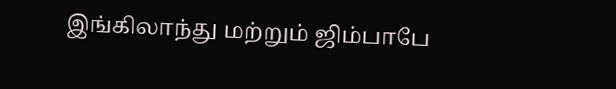இங்கிலாந்து மற்றும் ஜிம்பாபே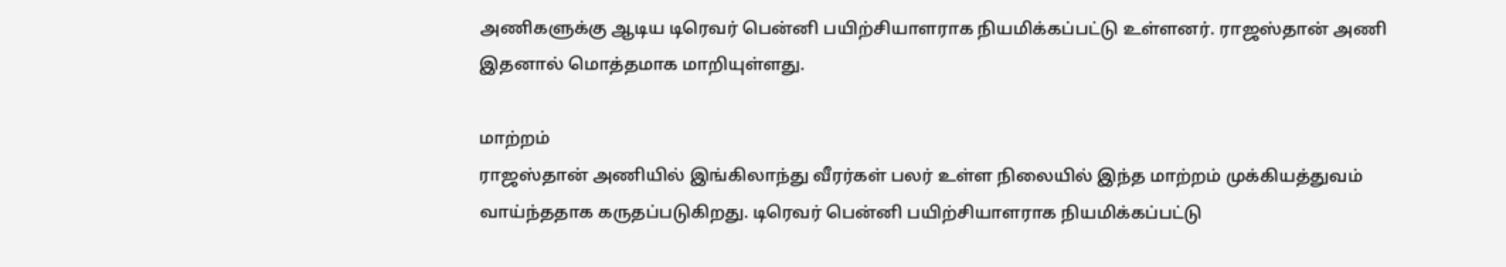அணிகளுக்கு ஆடிய டிரெவர் பென்னி பயிற்சியாளராக நியமிக்கப்பட்டு உள்ளனர். ராஜஸ்தான் அணி இதனால் மொத்தமாக மாறியுள்ளது.

மாற்றம்
ராஜஸ்தான் அணியில் இங்கிலாந்து வீரர்கள் பலர் உள்ள நிலையில் இந்த மாற்றம் முக்கியத்துவம் வாய்ந்ததாக கருதப்படுகிறது. டிரெவர் பென்னி பயிற்சியாளராக நியமிக்கப்பட்டு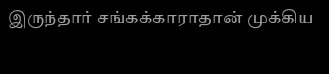இருந்தார் சங்கக்காராதான் முக்கிய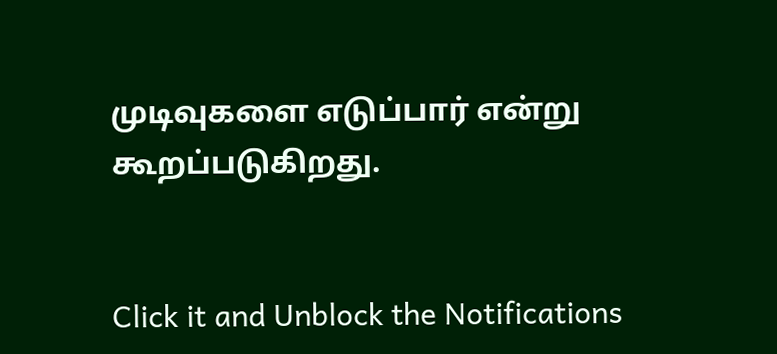முடிவுகளை எடுப்பார் என்று கூறப்படுகிறது.


Click it and Unblock the Notifications